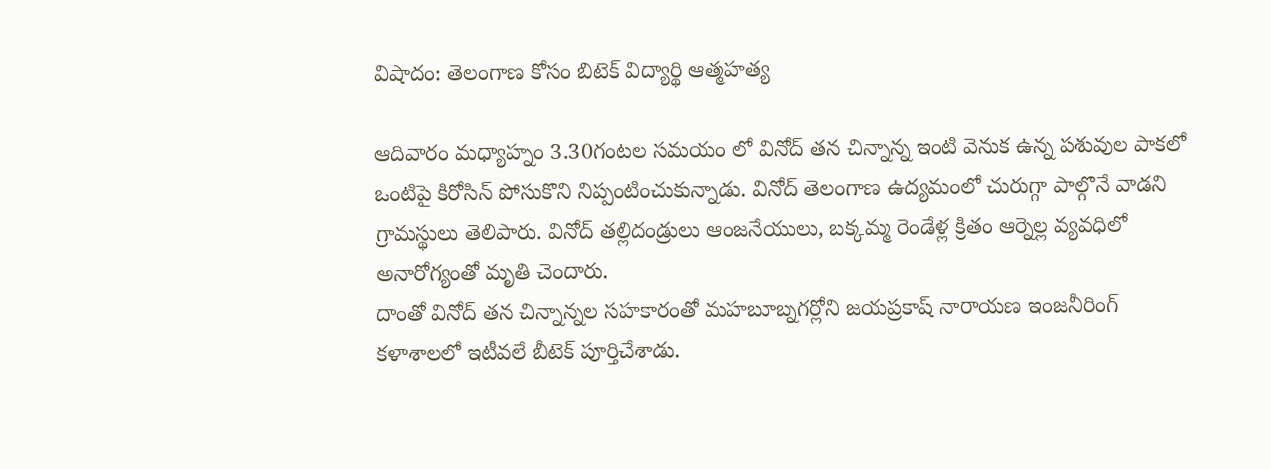విషాదం: తెలంగాణ కోసం బిటెక్ విద్యార్థి ఆత్మహత్య

ఆదివారం మధ్యాహ్నం 3.30గంటల సమయం లో వినోద్ తన చిన్నాన్న ఇంటి వెనుక ఉన్న పశువుల పాకలో ఒంటిపై కిరోసిన్ పోసుకొని నిప్పంటించుకున్నాడు. వినోద్ తెలంగాణ ఉద్యమంలో చురుగ్గా పాల్గొనే వాడని గ్రామస్థులు తెలిపారు. వినోద్ తల్లిదండ్రులు ఆంజనేయులు, బక్కమ్మ రెండేళ్ల క్రితం ఆర్నెల్ల వ్యవధిలో అనారోగ్యంతో మృతి చెందారు.
దాంతో వినోద్ తన చిన్నాన్నల సహకారంతో మహబూబ్నగర్లోని జయప్రకాష్ నారాయణ ఇంజనీరింగ్ కళాశాలలో ఇటీవలే బీటెక్ పూర్తిచేశాడు.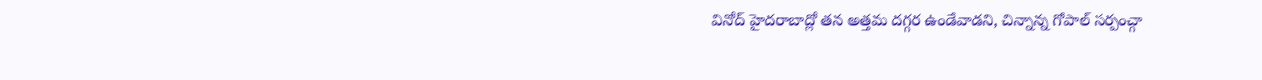వినోద్ హైదరాబాద్లో తన అత్తమ దగ్గర ఉండేవాడని, చిన్నాన్న గోపాల్ సర్పంచ్గా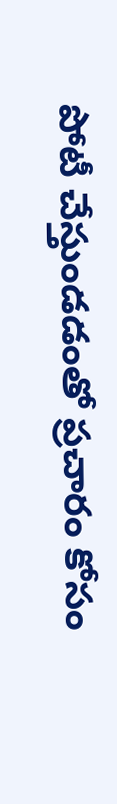పోటీ చేస్తుండడంతో ప్రచారం కోసం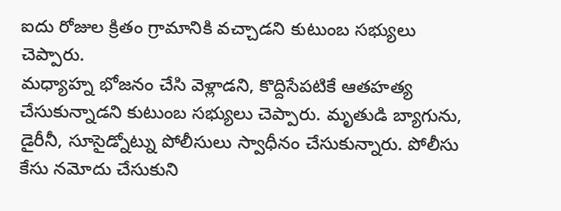ఐదు రోజుల క్రితం గ్రామానికి వచ్చాడని కుటుంబ సభ్యులు చెప్పారు.
మధ్యాహ్న భోజనం చేసి వెళ్లాడని, కొద్దిసేపటికే ఆతహత్య చేసుకున్నాడని కుటుంబ సభ్యులు చెప్పారు. మృతుడి బ్యాగును, డైరీనీ, సూసైడ్నోట్ను పోలీసులు స్వాధీనం చేసుకున్నారు. పోలీసు కేసు నమోదు చేసుకుని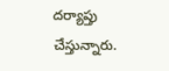దర్యాప్తు చేస్తున్నారు.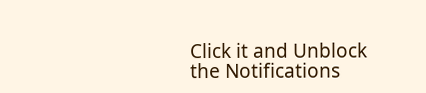Click it and Unblock the Notifications